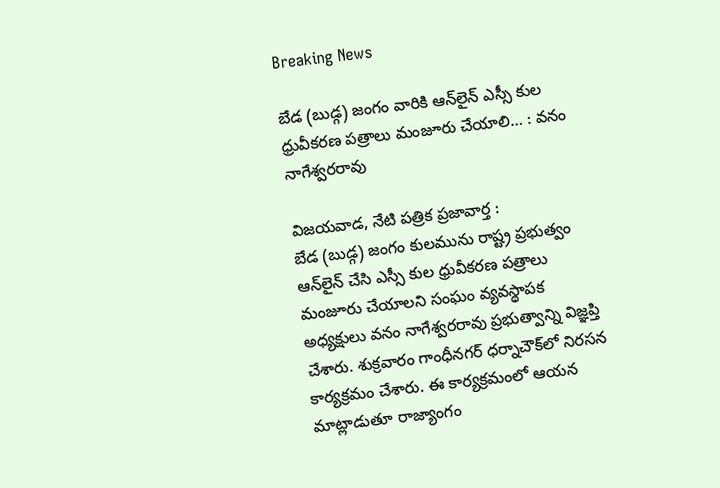Breaking News

బేడ (బుడ్గ) జంగం వారికి ఆన్‌లైన్‌ ఎస్సీ కుల ధ్రువీకరణ పత్రాలు మంజూరు చేయాలి… : వనం నాగేశ్వరరావు

విజయవాడ, నేటి పత్రిక ప్రజావార్త :
బేడ (బుడ్గ) జంగం కులమును రాష్ట్ర ప్రభుత్వం ఆన్‌లైన్‌ చేసి ఎస్సీ కుల ధ్రువీకరణ పత్రాలు మంజూరు చేయాలని సంఘం వ్యవస్థాపక అధ్యక్షులు వనం నాగేశ్వరరావు ప్రభుత్వాన్ని విజ్ఞప్తి చేశారు. శుక్రవారం గాంధీనగర్‌ ధర్నాచౌక్‌లో నిరసన కార్యక్రమం చేశారు. ఈ కార్యక్రమంలో ఆయన మాట్లాడుతూ రాజ్యాంగం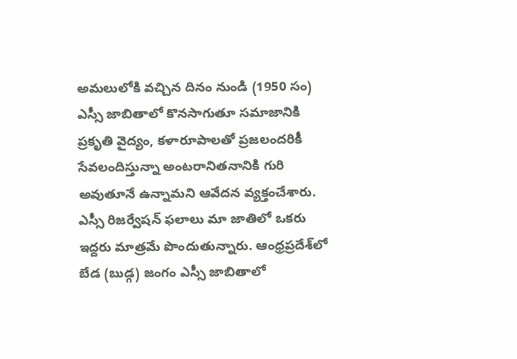అమలులోకి వచ్చిన దినం నుండి (1950 సం) ఎస్సీ జాబితాలో కొనసాగుతూ సమాజానికి ప్రకృతి వైద్యం, కళారూపాలతో ప్రజలందరికీ సేవలందిస్తున్నా అంటరానితనానికి గురి అవుతూనే ఉన్నామని ఆవేదన వ్యక్తంచేశారు. ఎస్సీ రిజర్వేషన్‌ ఫలాలు మా జాతిలో ఒకరు ఇద్దరు మాత్రమే పొందుతున్నారు. ఆంధ్రప్రదేశ్‌లో బేడ (బుడ్గ) జంగం ఎస్సీ జాబితాలో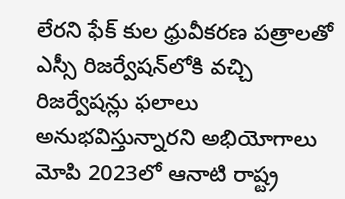లేరని ఫేక్‌ కుల ధ్రువీకరణ పత్రాలతో ఎస్సీ రిజర్వేషన్‌లోకి వచ్చి రిజర్వేషన్లు ఫలాలు అనుభవిస్తున్నారని అభియోగాలు మోపి 2023లో ఆనాటి రాష్ట్ర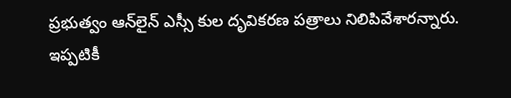ప్రభుత్వం ఆన్‌లైన్‌ ఎస్సీ కుల దృవికరణ పత్రాలు నిలిపివేశారన్నారు. ఇప్పటికీ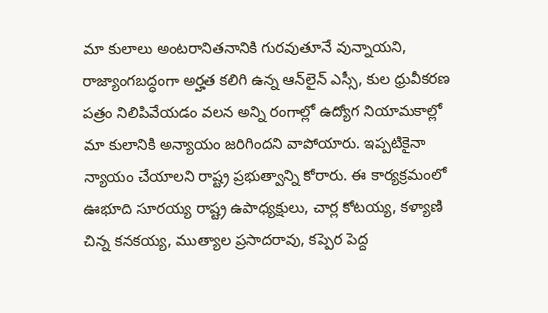మా కులాలు అంటరానితనానికి గురవుతూనే వున్నాయని, రాజ్యాంగబద్ధంగా అర్హత కలిగి ఉన్న ఆన్‌లైన్‌ ఎస్సీ, కుల ధ్రువీకరణ పత్రం నిలిపివేయడం వలన అన్ని రంగాల్లో ఉద్యోగ నియామకాల్లో మా కులానికి అన్యాయం జరిగిందని వాపోయారు. ఇప్పటికైనా న్యాయం చేయాలని రాష్ట్ర ప్రభుత్వాన్ని కోరారు. ఈ కార్యక్రమంలో ఊభూది సూరయ్య రాష్ట్ర ఉపాధ్యక్షులు, చార్ల కోటయ్య, కళ్యాణి చిన్న కనకయ్య, ముత్యాల ప్రసాదరావు, కప్పెర పెద్ద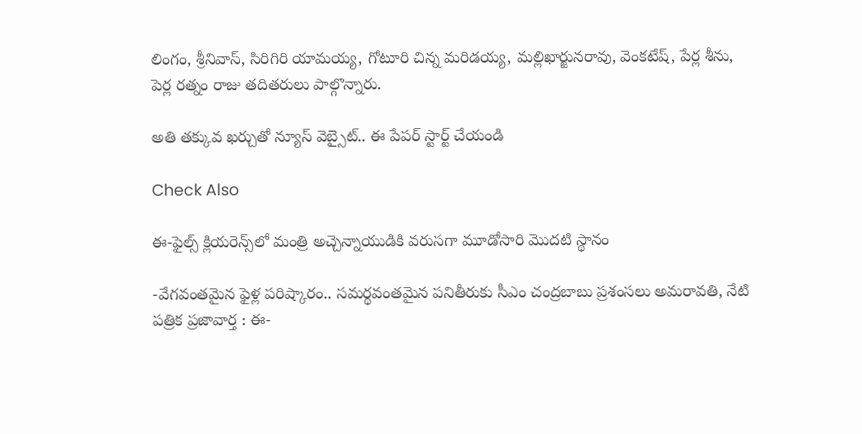లింగం, శ్రీనివాస్‌, సిరిగిరి యామయ్య, గోటూరి చిన్న మరిడయ్య, మల్లిఖార్జునరావు, వెంకటేష్‌, పేర్ల శీను, పెర్ల రత్నం రాజు తదితరులు పాల్గొన్నారు.

అతి తక్కువ ఖర్చుతో న్యూస్ వెబ్సైట్.. ఈ పేపర్ స్టార్ట్ చేయండి

Check Also

ఈ-ఫైల్స్ క్లియరెన్స్‌లో మంత్రి అచ్చెన్నాయుడికి వరుసగా మూడోసారి మొదటి స్థానం

-వేగవంతమైన ఫైళ్ల పరిష్కారం.. సమర్థవంతమైన పనితీరుకు సీఎం చంద్రబాబు ప్రశంసలు అమరావతి, నేటి పత్రిక ప్రజావార్త : ఈ-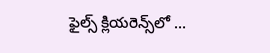ఫైల్స్ క్లియరెన్స్‌లో …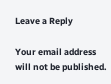Leave a Reply

Your email address will not be published.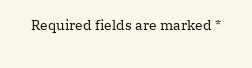Required fields are marked *